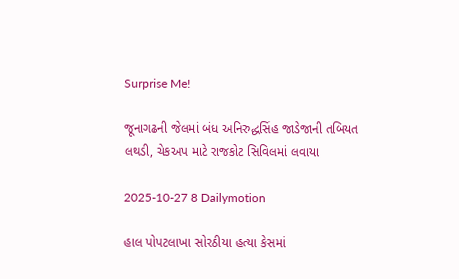Surprise Me!

જૂનાગઢની જેલમાં બંધ અનિરુદ્ધસિંહ જાડેજાની તબિયત લથડી, ચેકઅપ માટે રાજકોટ સિવિલમાં લવાયા

2025-10-27 8 Dailymotion

હાલ પોપટલાખા સોરઠીયા હત્યા કેસમાં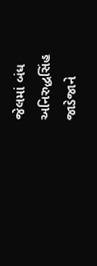જેલમાં બંધ અનિરુદ્ધસિંહ જાડેજાને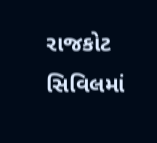રાજકોટ સિવિલમાં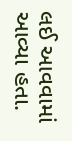લઈ આવવામાં આવ્યા હતા.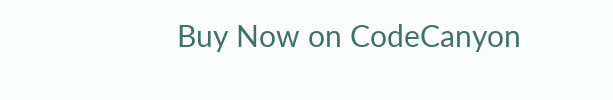Buy Now on CodeCanyon